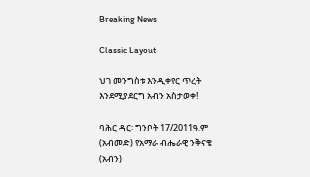Breaking News

Classic Layout

ህገ መንግስቱ እንዲቀየር ጥረት እንደሚያደርግ አብን አስታወቀ!

ባሕር ዳር፡ ግንቦት 17/2011ዓ.ም (አብመድ) የአማራ ብሔራዊ ንቅናቄ (አብን)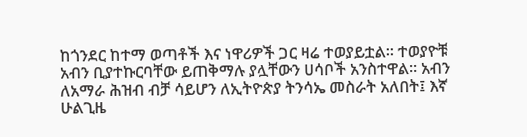ከጎንደር ከተማ ወጣቶች እና ነዋሪዎች ጋር ዛሬ ተወያይቷል። ተወያዮቹ አብን ቢያተኩርባቸው ይጠቅማሉ ያሏቸውን ሀሳቦች አንስተዋል። አብን ለአማራ ሕዝብ ብቻ ሳይሆን ለኢትዮጵያ ትንሳኤ መስራት አለበት፤ እኛ ሁልጊዜ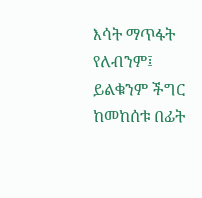እሳት ማጥፋት የለብንም፤ ይልቁንም ችግር ከመከሰቱ በፊት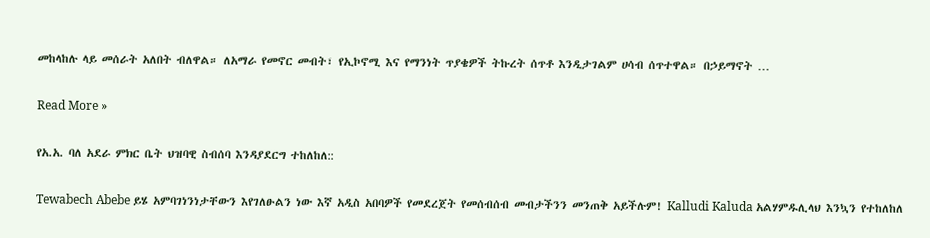መከላከሉ ላይ መሰራት አለበት ብለዋል። ለአማራ የመኖር መብት፣ የኢኮኖሚ እና የማንነት ጥያቄዎች ትኩረት ሰጥቶ እንዲታገልም ሀሳብ ሰጥተዋል። በኃይማኖት …

Read More »

የአ.አ. ባለ አደራ ምክር ቤት ህዝባዊ ስብሰባ እንዳያደርግ ተከለከለ::

Tewabech Abebe ይሄ አምባገነንነታቸውን እየገለፁልን ነው እኛ አዲስ አበባዎች የመደረጀት የመሰብሰብ መብታችንን መንጠቅ አይችሉም! Kalludi Kaluda አልሃምዱሊላህ እንኳን የተከለከለ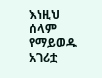እነዚህ ሰላም የማይወዱ አገሪቷ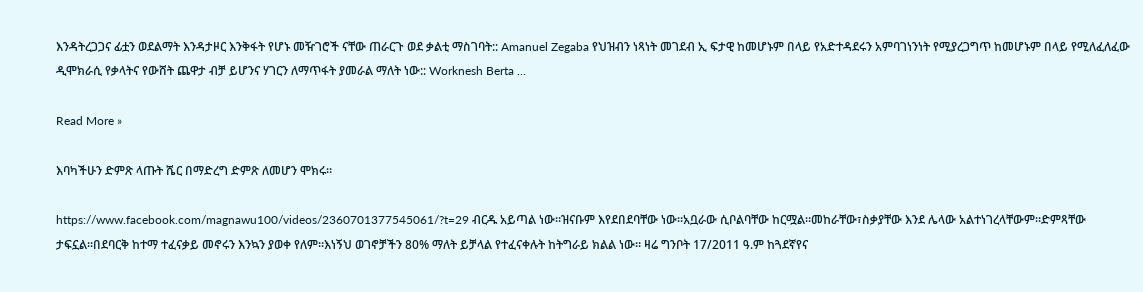እንዳትረጋጋና ፊቷን ወደልማት እንዳታዞር እንቅፋት የሆኑ መዥገሮች ናቸው ጠራርጉ ወደ ቃልቲ ማስገባት:: Amanuel Zegaba የህዝብን ነጻነት መገደብ ኢ ፍታዊ ከመሆኑም በላይ የአድተዳደሩን አምባገነንነት የሚያረጋግጥ ከመሆኑም በላይ የሚለፈለፈው ዲሞክራሲ የቃላትና የውሸት ጨዋታ ብቻ ይሆንና ሃገርን ለማጥፋት ያመራል ማለት ነው:: Worknesh Berta …

Read More »

እባካችሁን ድምጽ ላጡት ሼር በማድረግ ድምጽ ለመሆን ሞክሩ።

https://www.facebook.com/magnawu100/videos/2360701377545061/?t=29 ብርዱ አይጣል ነው።ዝናቡም እየደበደባቸው ነው።አቧራው ሲቦልባቸው ከርሟል።መከራቸው፣ስቃያቸው እንደ ሌላው አልተነገረላቸውም።ድምጻቸው ታፍኗል።በደባርቅ ከተማ ተፈናቃይ መኖሩን እንኳን ያወቀ የለም።እነኝህ ወገኖቻችን 80% ማለት ይቻላል የተፈናቀሉት ከትግራይ ክልል ነው። ዛሬ ግንቦት 17/2011 ዓ.ም ከጓደኛየና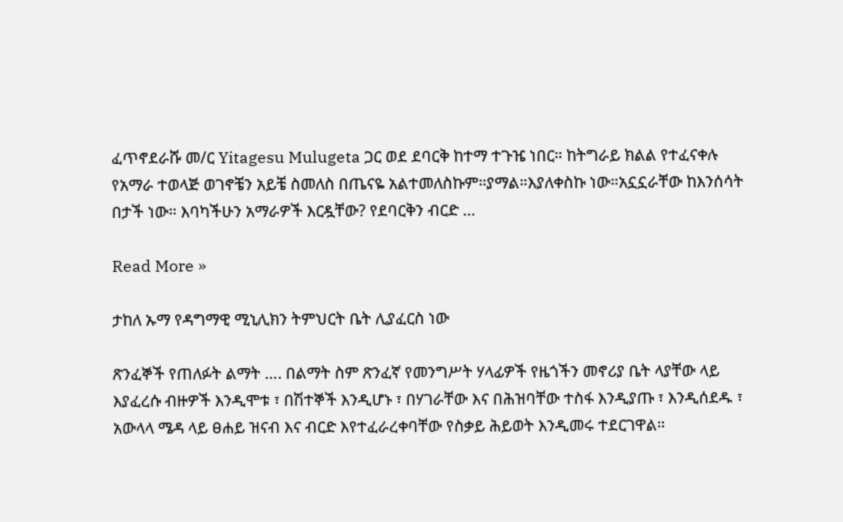ፈጥኖደራሹ መ/ር Yitagesu Mulugeta ጋር ወደ ደባርቅ ከተማ ተጉዤ ነበር። ከትግራይ ክልል የተፈናቀሉ የአማራ ተወላጅ ወገኖቼን አይቼ ስመለስ በጤናዬ አልተመለስኩም።ያማል።እያለቀስኩ ነው።አኗኗራቸው ከእንሰሳት በታች ነው። እባካችሁን አማራዎች እርዷቸው? የደባርቅን ብርድ …

Read More »

ታከለ ኡማ የዳግማዊ ሚኒሊክን ትምህርት ቤት ሊያፈርስ ነው

ጽንፈኞች የጠለፉት ልማት …. በልማት ስም ጽንፈኛ የመንግሥት ሃላፊዎች የዜጎችን መኖሪያ ቤት ላያቸው ላይ እያፈረሱ ብዙዎች እንዲሞቱ ፣ በሽተኞች እንዲሆኑ ፣ በሃገራቸው እና በሕዝባቸው ተስፋ እንዲያጡ ፣ እንዲሰደዱ ፣ አውላላ ሜዳ ላይ ፀሐይ ዝናብ እና ብርድ እየተፈራረቀባቸው የስቃይ ሕይወት እንዲመሩ ተደርገዋል።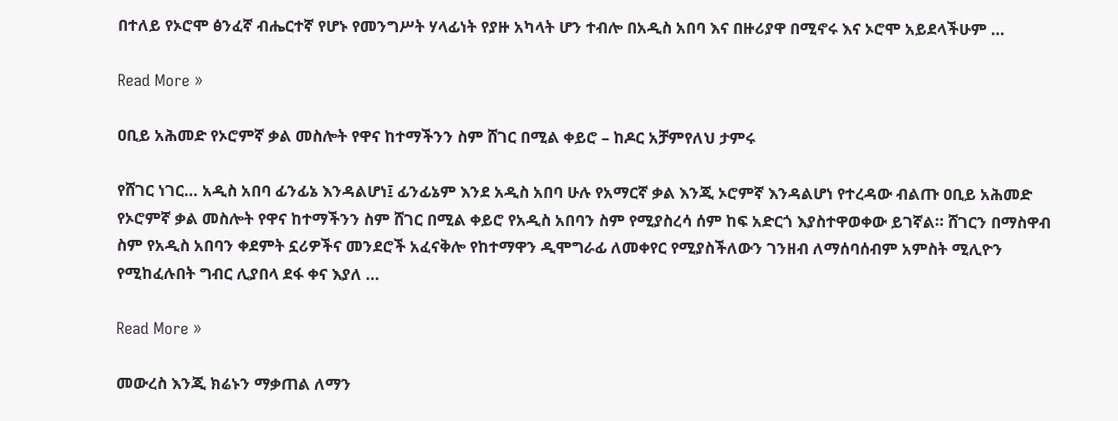በተለይ የኦሮሞ ፅንፈኛ ብሔርተኛ የሆኑ የመንግሥት ሃላፊነት የያዙ አካላት ሆን ተብሎ በአዲስ አበባ እና በዙሪያዋ በሚኖሩ እና ኦሮሞ አይደላችሁም …

Read More »

ዐቢይ አሕመድ የኦሮምኛ ቃል መስሎት የዋና ከተማችንን ስም ሸገር በሚል ቀይሮ – ከዶር አቻምየለህ ታምሩ

የሸገር ነገር… አዲስ አበባ ፊንፊኔ እንዳልሆነ፤ ፊንፊኔም እንደ አዲስ አበባ ሁሉ የአማርኛ ቃል እንጂ ኦሮምኛ እንዳልሆነ የተረዳው ብልጡ ዐቢይ አሕመድ የኦሮምኛ ቃል መስሎት የዋና ከተማችንን ስም ሸገር በሚል ቀይሮ የአዲስ አበባን ስም የሚያስረሳ ሰም ከፍ አድርጎ እያስተዋወቀው ይገኛል። ሸገርን በማስዋብ ስም የአዲስ አበባን ቀደምት ኗሪዎችና መንደሮች አፈናቅሎ የከተማዋን ዲሞግራፊ ለመቀየር የሚያስችለውን ገንዘብ ለማሰባሰብም አምስት ሚሊዮን የሚከፈሉበት ግብር ሊያበላ ደፋ ቀና እያለ …

Read More »

መውረስ እንጂ ክሬኑን ማቃጠል ለማን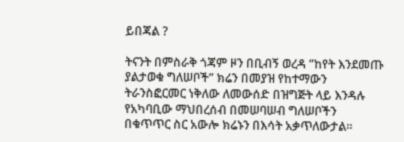ይበጃል ?

ትናንት በምስራቅ ጎጃም ዞን በቢብኝ ወረዳ ”ከየት እንደመጡ ያልታወቁ ግለሠቦች” ክሬን በመያዝ የከተማውን ትራንስፎርመር ነቅለው ለመውሰድ በዝግጅት ላይ እንዳሉ የአካባቢው ማህበረሰብ በመሠባሠብ ግለሠቦችን በቁጥጥር ስር አውሎ ክሬኑን በእሳት አቃጥለውታል።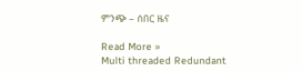ምንጭ – ሰበር ዜና

Read More »
Multi threaded Redundant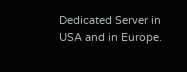Dedicated Server in USA and in Europe.